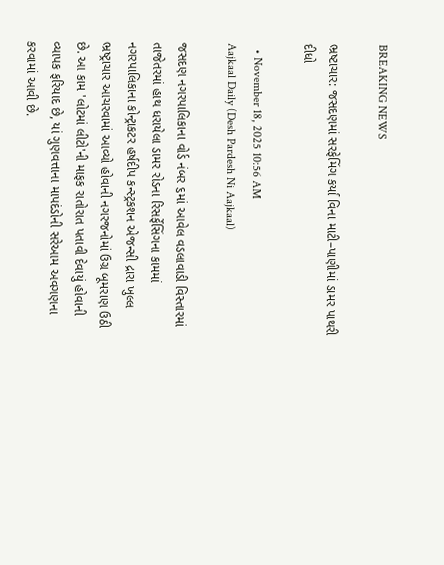BREAKING NEWS

ભ્રષ્ટાચાર: જસદણમાં સરફેમિંગ કર્યા વિના માટી–પાણીમાં ડામર પાથરી દીધો

  • November 18, 2025 10:56 AM
Aajkaal Daily (Desh Pardesh Ni Aajkaal)

જસદણ નગરપાલિકાના વોર્ડ નંબર ૬માં આવેલ વડલાવાડી વિસ્તારમાં તાજેતરમાં હાથ ધરાયેલા ડામર રોડના રિસર્ફેસિંગના કામમાં નગરપાલિકાના કોન્ટ્રાકટર હર્ષદીપ કન્સ્ટ્રકશન એજન્સી દ્રારા ખુલ્લ ભ્રષ્ટ્રાચાર આચરવામાં આવ્યો હોવાની નગરજનોમાં ઉગ્ર બૂમરાણ ઉઠી છે. આ કામ 'લોટમાં લીટો'ની માફક રાતોરાત પતાવી દેવાયું હોવાની વ્યાપક ફરિયાદ છે, યાં ગુણવત્તાના માપદંડોની સરેઆમ અવગણના કરવામાં આવી છે.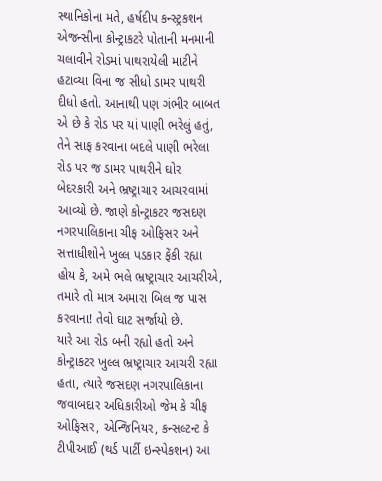સ્થાનિકોના મતે, હર્ષદીપ કન્સ્ટ્રકશન એજન્સીના કોન્ટ્રાકટરે પોતાની મનમાની ચલાવીને રોડમાં પાથરાયેલી માટીને હટાવ્યા વિના જ સીધો ડામર પાથરી દીધો હતો. આનાથી પણ ગંભીર બાબત એ છે કે રોડ પર યાં પાણી ભરેલું હતું, તેને સાફ કરવાના બદલે પાણી ભરેલા રોડ પર જ ડામર પાથરીને ઘોર બેદરકારી અને ભ્રષ્ટ્રાચાર આચરવામાં આવ્યો છે. જાણે કોન્ટ્રાકટર જસદણ નગરપાલિકાના ચીફ ઓફિસર અને સત્તાધીશોને ખુલ્લ પડકાર ફેંકી રહ્યા હોય કે, અમે ભલે ભ્રષ્ટ્રાચાર આચરીએ, તમારે તો માત્ર અમારા બિલ જ પાસ કરવાના! તેવો ઘાટ સર્જાયો છે.
યારે આ રોડ બની રહ્યો હતો અને કોન્ટ્રાકટર ખુલ્લ ભ્રષ્ટ્રાચાર આચરી રહ્યા હતા, ત્યારે જસદણ નગરપાલિકાના જવાબદાર અધિકારીઓ જેમ કે ચીફ ઓફિસર, એન્જિનિયર, કન્સલ્ટન્ટ કે ટીપીઆઈ (થર્ડ પાર્ટી ઇન્સ્પેકશન) આ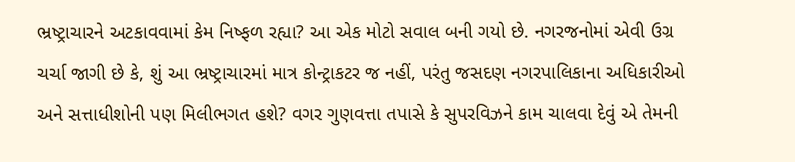ભ્રષ્ટ્રાચારને અટકાવવામાં કેમ નિષ્ફળ રહ્યા? આ એક મોટો સવાલ બની ગયો છે. નગરજનોમાં એવી ઉગ્ર ચર્ચા જાગી છે કે, શું આ ભ્રષ્ટ્રાચારમાં માત્ર કોન્ટ્રાકટર જ નહીં, પરંતુ જસદણ નગરપાલિકાના અધિકારીઓ અને સત્તાધીશોની પણ મિલીભગત હશે? વગર ગુણવત્તા તપાસે કે સુપરવિઝને કામ ચાલવા દેવું એ તેમની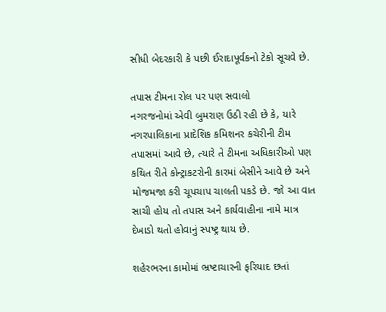સીધી બેદરકારી કે પછી ઈરાદાપૂર્વકનો ટેકો સૂચવે છે.

તપાસ ટીમના રોલ પર પણ સવાલો
નગરજનોમાં એવી બુમરાણ ઉઠી રહી છે કે, યારે નગરપાલિકાના પ્રાદેશિક કમિશનર કચેરીની ટીમ તપાસમાં આવે છે, ત્યારે તે ટીમના અધિકારીઓ પણ કથિત રીતે કોન્ટ્રાકટરોની કારમાં બેસીને આવે છે અને મોજમજા કરી ચૂપચાપ ચાલતી પકડે છે. જો આ વાત સાચી હોય તો તપાસ અને કાર્યવાહીના નામે માત્ર દેખાડો થતો હોવાનું સ્પષ્ટ્ર થાય છે.

શહેરભરના કામોમાં ભ્રષ્ટાચારની ફરિયાદ છતાં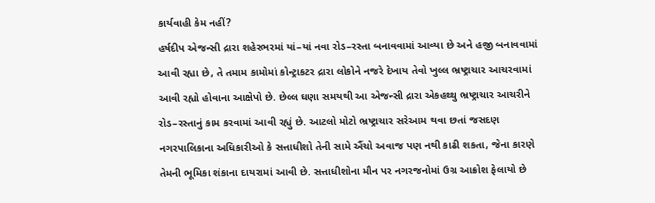કાર્યવાહી કેમ નહીં?
હર્ષદીપ એજન્સી દ્રારા શહેરભરમાં યાં–યાં નવા રોડ–રસ્તા બનાવવામાં આવ્યા છે અને હજી બનાવવામાં આવી રહ્યા છે, તે તમામ કામોમાં કોન્ટ્રાકટર દ્રારા લોકોને નજરે દેખાય તેવો ખુલ્લ ભ્રષ્ટ્રાચાર આચરવામાં આવી રહ્યો હોવાના આક્ષેપો છે. છેલ્લ ઘણા સમયથી આ એજન્સી દ્રારા એકહથ્થુ ભ્રષ્ટ્રાચાર આચરીને રોડ–રસ્તાનું કામ કરવામાં આવી રહ્યું છે. આટલો મોટો ભ્રષ્ટ્રાચાર સરેઆમ થવા છતાં જસદણ નગરપાલિકાના અધિકારીઓ કે સત્તાધીશો તેની સામે ઐંચો અવાજ પણ નથી કાઢી શકતા, જેના કારણે તેમની ભૂમિકા શંકાના દાયરામાં આવી છે. સત્તાધીશોના મૌન પર નગરજનોમાં ઉગ્ર આક્રોશ ફેલાયો છે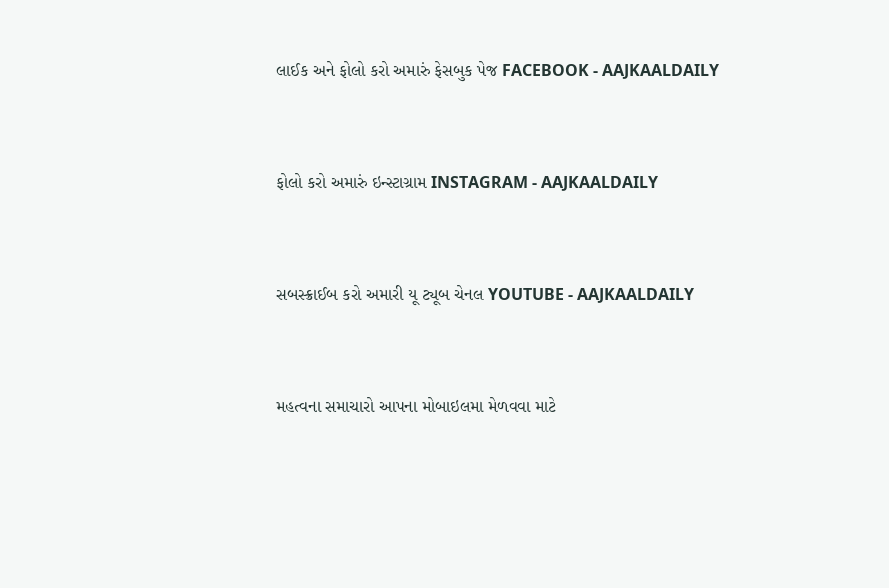લાઈક અને ફોલો કરો અમારું ફેસબુક પેજ FACEBOOK - AAJKAALDAILY


ફોલો કરો અમારું ઇન્સ્ટાગ્રામ INSTAGRAM - AAJKAALDAILY


સબસ્ક્રાઈબ કરો અમારી યૂ ટ્યૂબ ચેનલ YOUTUBE - AAJKAALDAILY


મહત્વના સમાચારો આપના મોબાઇલમા મેળવવા માટે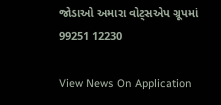જોડાઓ અમારા વોટ્સએપ ગ્રૂપમાં  99251 12230

View News On Application